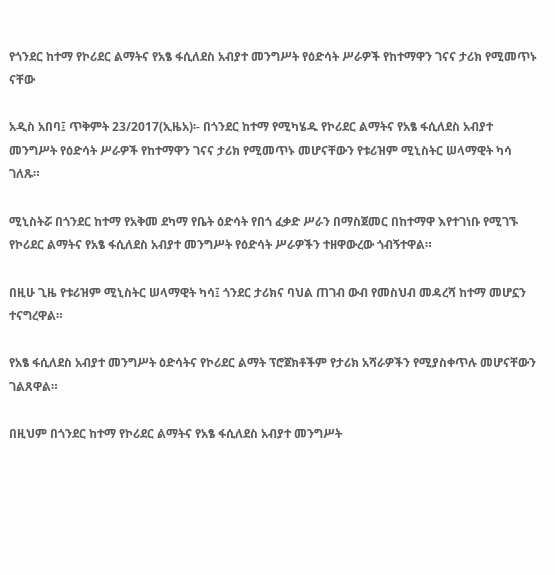የጎንደር ከተማ የኮሪደር ልማትና የአፄ ፋሲለደስ አብያተ መንግሥት የዕድሳት ሥራዎች የከተማዋን ገናና ታሪክ የሚመጥኑ ናቸው

አዲስ አበባ፤ ጥቅምት 23/2017(ኢዜአ)፡- በጎንደር ከተማ የሚካሄዱ የኮሪደር ልማትና የአፄ ፋሲለደስ አብያተ መንግሥት የዕድሳት ሥራዎች የከተማዋን ገናና ታሪክ የሚመጥኑ መሆናቸውን የቱሪዝም ሚኒስትር ሠላማዊት ካሳ ገለጹ።

ሚኒስትሯ በጎንደር ከተማ የአቅመ ደካማ የቤት ዕድሳት የበጎ ፈቃድ ሥራን በማስጀመር በከተማዋ እየተገነቡ የሚገኙ የኮሪደር ልማትና የአፄ ፋሲለደስ አብያተ መንግሥት የዕድሳት ሥራዎችን ተዘዋውረው ጎብኝተዋል።

በዚሁ ጊዜ የቱሪዝም ሚኒስትር ሠላማዊት ካሳ፤ ጎንደር ታሪክና ባህል ጠገብ ውብ የመስህብ መዳረሻ ከተማ መሆኗን ተናግረዋል።

የአፄ ፋሲለደስ አብያተ መንግሥት ዕድሳትና የኮሪደር ልማት ፕሮጀክቶችም የታሪክ አሻራዎችን የሚያስቀጥሉ መሆናቸውን ገልጸዋል።

በዚህም በጎንደር ከተማ የኮሪደር ልማትና የአፄ ፋሲለደስ አብያተ መንግሥት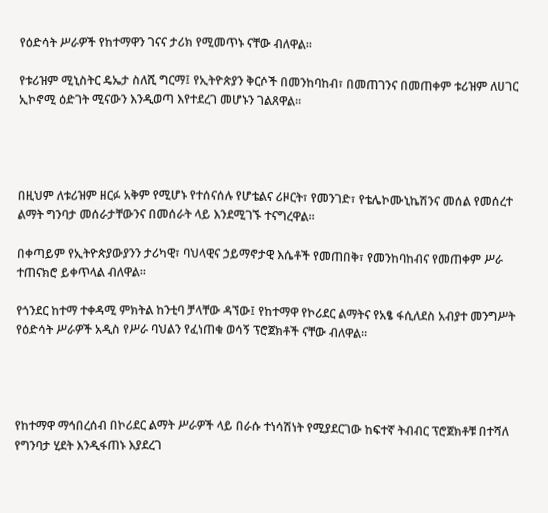የዕድሳት ሥራዎች የከተማዋን ገናና ታሪክ የሚመጥኑ ናቸው ብለዋል።

የቱሪዝም ሚኒስትር ዴኤታ ስለሺ ግርማ፤ የኢትዮጵያን ቅርሶች በመንከባከብ፣ በመጠገንና በመጠቀም ቱሪዝም ለሀገር ኢኮኖሚ ዕድገት ሚናውን እንዲወጣ እየተደረገ መሆኑን ገልጸዋል።




በዚህም ለቱሪዝም ዘርፉ አቅም የሚሆኑ የተሰናሰሉ የሆቴልና ሪዞርት፣ የመንገድ፣ የቴሌኮሙኒኬሽንና መሰል የመሰረተ ልማት ግንባታ መሰራታቸውንና በመሰራት ላይ እንደሚገኙ ተናግረዋል።

በቀጣይም የኢትዮጵያውያንን ታሪካዊ፣ ባህላዊና ኃይማኖታዊ እሴቶች የመጠበቅ፣ የመንከባከብና የመጠቀም ሥራ ተጠናክሮ ይቀጥላል ብለዋል።

የጎንደር ከተማ ተቀዳሚ ምክትል ከንቲባ ቻላቸው ዳኘው፤ የከተማዋ የኮሪደር ልማትና የአፄ ፋሲለደስ አብያተ መንግሥት የዕድሳት ሥራዎች አዲስ የሥራ ባህልን የፈነጠቁ ወሳኝ ፕሮጀክቶች ናቸው ብለዋል።




የከተማዋ ማኅበረሰብ በኮሪደር ልማት ሥራዎች ላይ በራሱ ተነሳሽነት የሚያደርገው ከፍተኛ ትብብር ፕሮጀክቶቹ በተሻለ የግንባታ ሂደት እንዲፋጠኑ እያደረገ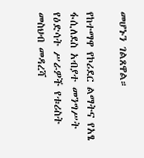መሆኑን ገልጸዋል።

የከተማዋ የኮሪደር ልማትና የአፄ ፋሲለደስ አብያተ መንግሥት የዕድሳት ሥራዎች የቱሪስት መስህብ መዳረሻ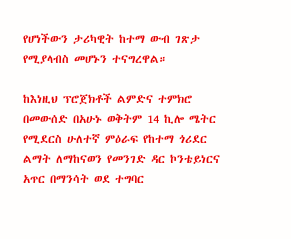የሆነችውን ታሪካዊት ከተማ ውብ ገጽታ የሚያላብስ መሆኑን ተናግረዋል።

ከእነዚህ ፕሮጀክቶች ልምድና ተምክሮ በመውሰድ በአሁኑ ወቅትም 14 ኪሎ ሜትር የሚደርስ ሁለተኛ ምዕራፍ የከተማ ጎሪደር ልማት ለማከናወን የመንገድ ዳር ኮንቴይነርና አጥር በማንሳት ወደ ተግባር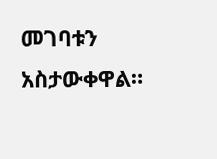መገባቱን አስታውቀዋል።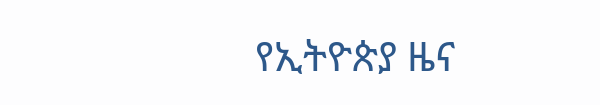የኢትዮጵያ ዜና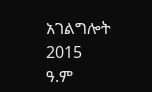አገልግሎት
2015
ዓ.ም